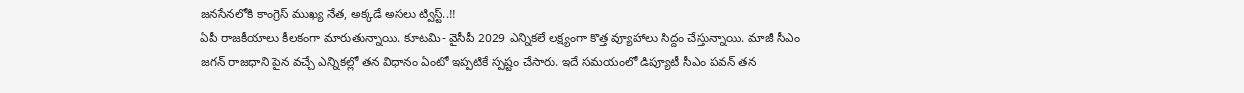జనసేనలోకి కాంగ్రెస్ ముఖ్య నేత, అక్కడే అసలు ట్విస్ట్..!!
ఏపీ రాజకీయాలు కీలకంగా మారుతున్నాయి. కూటమి- వైసీపీ 2029 ఎన్నికలే లక్ష్యంగా కొత్త వ్యూహాలు సిద్దం చేస్తున్నాయి. మాజీ సీఎం జగన్ రాజధాని పైన వచ్చే ఎన్నికల్లో తన విధానం ఏంటో ఇప్పటికే స్పష్టం చేసారు. ఇదే సమయంలో డిప్యూటీ సీఎం పవన్ తన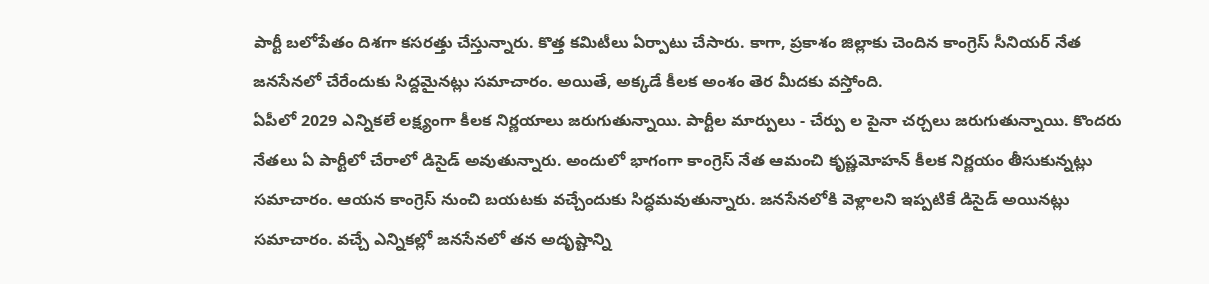పార్టీ బలోపేతం దిశగా కసరత్తు చేస్తున్నారు. కొత్త కమిటీలు ఏర్పాటు చేసారు. కాగా, ప్రకాశం జిల్లాకు చెందిన కాంగ్రెస్ సీనియర్ నేత జనసేనలో చేరేందుకు సిద్దమైనట్లు సమాచారం. అయితే, అక్కడే కీలక అంశం తెర మీదకు వస్తోంది.
ఏపీలో 2029 ఎన్నికలే లక్ష్యంగా కీలక నిర్ణయాలు జరుగుతున్నాయి. పార్టీల మార్పులు - చేర్పు ల పైనా చర్చలు జరుగుతున్నాయి. కొందరు నేతలు ఏ పార్టీలో చేరాలో డిసైడ్ అవుతున్నారు. అందులో భాగంగా కాంగ్రెస్ నేత ఆమంచి కృష్ణమోహన్ కీలక నిర్ణయం తీసుకున్నట్లు సమాచారం. ఆయన కాంగ్రెస్ నుంచి బయటకు వచ్చేందుకు సిద్ధమవుతున్నారు. జనసేనలోకి వెళ్లాలని ఇప్పటికే డిసైడ్ అయినట్లు సమాచారం. వచ్చే ఎన్నికల్లో జనసేనలో తన అదృష్టాన్ని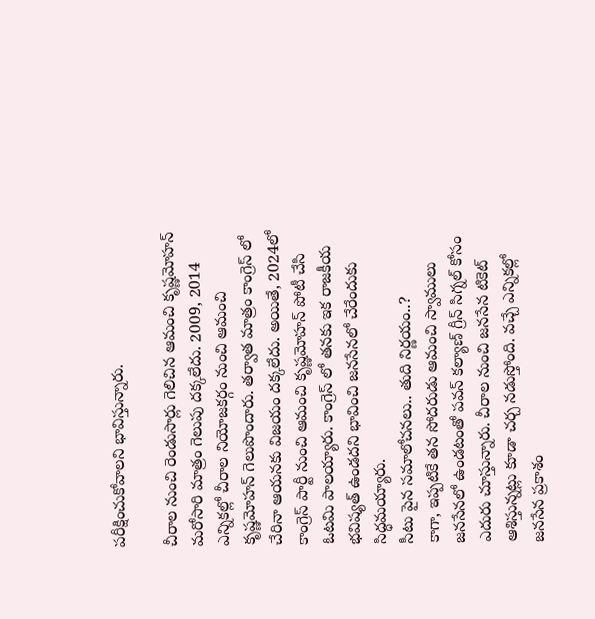పరీక్షించుకోవాలని భావిస్తున్నారు.

చీరాల నుంచి రెండుసార్లు గెలిచిన ఆమంచి కృష్ణమోహన్ మరోసారి మాత్రం గెలుపు దక్కలేదు. 2009, 2014 ఎన్నికల్లో చీరాల నియోజకర్గం నుంచి ఆమంచి కృష్ణమోహన్ గెలుపొందారు. తర్వాత మాత్రం కాంగ్రెస్ లో చేరినా ఆయనకు విజయం దక్కలేదు. అయితే, 2024లో కాంగ్రెస్ పార్టీ నుంచి ఆమంచి కృష్ణమోహన్ పోటీ చేసి ఓటమి పాలయ్యారు. కాంగ్రెస్ లో తనకు ఇక రాజకీయ భవిష్యత్ ఉండదని భావించి జనసేనలో చేరేందుకు సిద్ధమయ్యారు.
సీటు పైన సమాలోచనలు.. తుది నిర్ణయం..?
కాగా, ఇప్పటికే తన సోదరుడు ఆమంచి స్వాములు జనసేనలో ఉండటంతో పవన్ కల్యాణ్ గ్రీన్ సిగ్నల్ కోసం ఎదురు చూస్తున్నారు. చీరాల నుంచి జనసేన టికెట్ ఆశిస్తున్నట్లు కూడా చర్చ నడుస్తోంది. వచ్చే ఎన్నికల్లో జనసేన ప్రకాశం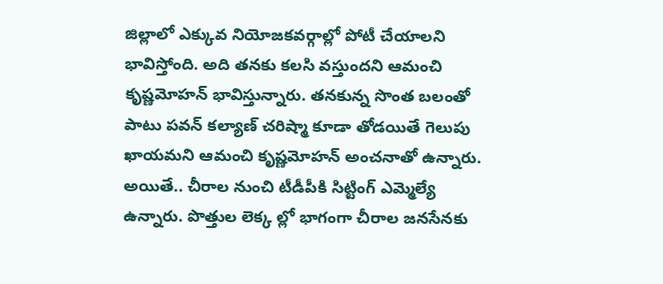జిల్లాలో ఎక్కువ నియోజకవర్గాల్లో పోటీ చేయాలని భావిస్తోంది. అది తనకు కలసి వస్తుందని ఆమంచి కృష్ణమోహన్ భావిస్తున్నారు. తనకున్న సొంత బలంతో పాటు పవన్ కల్యాణ్ చరిష్మా కూడా తోడయితే గెలుపు ఖాయమని ఆమంచి కృష్ణమోహన్ అంచనాతో ఉన్నారు.
అయితే.. చీరాల నుంచి టీడీపీకి సిట్టింగ్ ఎమ్మెల్యే ఉన్నారు. పొత్తుల లెక్క ల్లో భాగంగా చీరాల జనసేనకు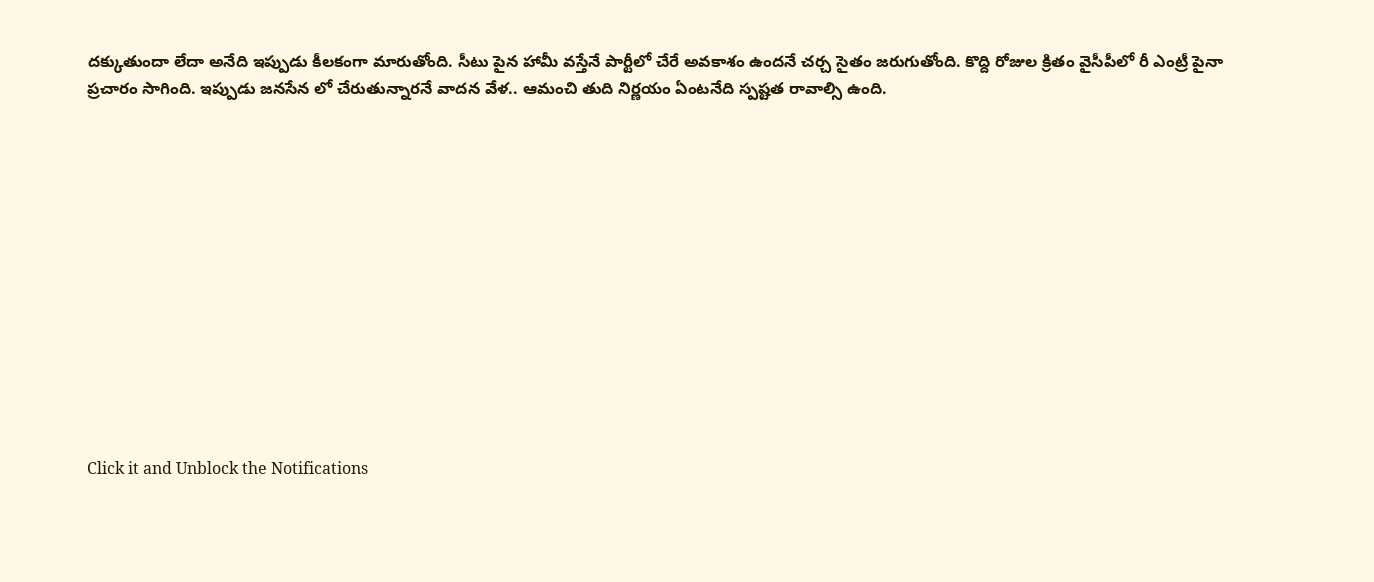దక్కుతుందా లేదా అనేది ఇప్పుడు కీలకంగా మారుతోంది. సీటు పైన హామీ వస్తేనే పార్టీలో చేరే అవకాశం ఉందనే చర్చ సైతం జరుగుతోంది. కొద్ది రోజుల క్రితం వైసీపీలో రీ ఎంట్రీ పైనా ప్రచారం సాగింది. ఇప్పుడు జనసేన లో చేరుతున్నారనే వాదన వేళ.. ఆమంచి తుది నిర్ణయం ఏంటనేది స్పష్టత రావాల్సి ఉంది.













Click it and Unblock the Notifications